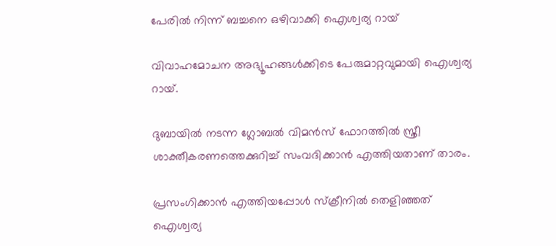പേരിൽ നിന്ന് ബച്ചനെ ഒഴിവാക്കി ഐശ്വര്യ റായ്

വിവാഹമോചന അഭ്യൂഹങ്ങള്‍ക്കിടെ പേരുമാറ്റവുമായി ഐശ്വര്യ റായ്.

ദുബായില്‍ നടന്ന ഗ്ലോബല്‍ വിമൻസ് ഫോറത്തില്‍ സ്ത്രീ ശാക്തീകരണത്തെക്കുറിച്ച്‌ സംവദിക്കാൻ എത്തിയതാണ് താരം.

പ്രസംഗിക്കാൻ എത്തിയപ്പോള്‍ സ്ക്രീനില്‍ തെളിഞ്ഞത് ഐശ്വര്യ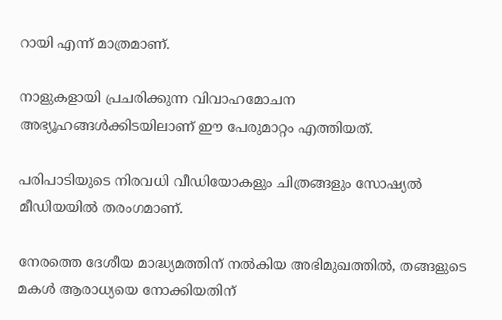റായി എന്ന് മാത്രമാണ്.

നാളുകളായി പ്രചരിക്കുന്ന വിവാഹമോചന അഭ്യൂഹങ്ങള്‍ക്കിടയിലാണ് ഈ പേരുമാറ്റം എത്തിയത്.

പരിപാടിയുടെ നിരവധി വീഡിയോകളും ചിത്രങ്ങളും സോഷ്യല്‍ മീഡിയയില്‍ തരംഗമാണ്.

നേരത്തെ ദേശീയ മാദ്ധ്യമത്തിന് നല്‍കിയ അഭിമുഖത്തില്‍, തങ്ങളുടെ മകള്‍ ആരാധ്യയെ നോക്കിയതിന്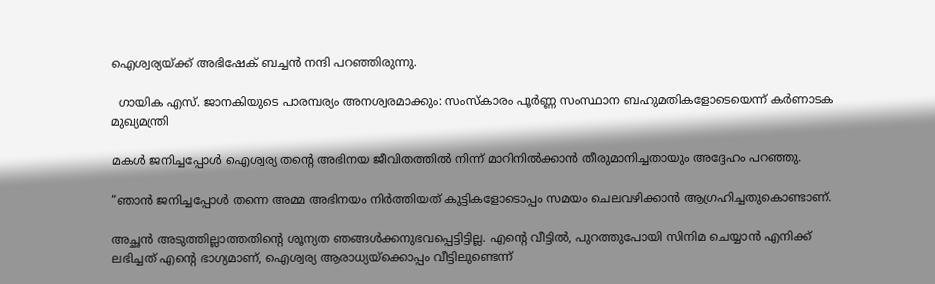ഐശ്വര്യയ്‌ക്ക് അഭിഷേക് ബച്ചൻ നന്ദി പറഞ്ഞിരുന്നു.

  ഗായിക എസ്. ജാനകിയുടെ പാരമ്പര്യം അനശ്വരമാക്കും: സംസ്‌കാരം പൂർണ്ണ സംസ്ഥാന ബഹുമതികളോടെയെന്ന് കർണാടക മുഖ്യമന്ത്രി

മകള്‍ ജനിച്ചപ്പോള്‍ ഐശ്വര്യ തന്റെ അഭിനയ ജീവിതത്തില്‍ നിന്ന് മാറിനില്‍ക്കാൻ തീരുമാനിച്ചതായും അദ്ദേഹം പറഞ്ഞു.

“ഞാൻ ജനിച്ചപ്പോള്‍ തന്നെ അമ്മ അഭിനയം നിർത്തിയത് കുട്ടികളോടൊപ്പം സമയം ചെലവഴിക്കാൻ ആഗ്രഹിച്ചതുകൊണ്ടാണ്.

അച്ഛൻ അടുത്തില്ലാത്തതിന്റെ ശൂന്യത ഞങ്ങള്‍ക്കനുഭവപ്പെട്ടിട്ടില്ല. എന്റെ വീട്ടില്‍, പുറത്തുപോയി സിനിമ ചെയ്യാൻ എനിക്ക് ലഭിച്ചത് എന്റെ ഭാഗ്യമാണ്, ഐശ്വര്യ ആരാധ്യയ്‌ക്കൊപ്പം വീട്ടിലുണ്ടെന്ന്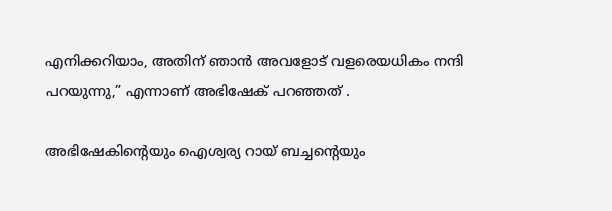എനിക്കറിയാം, അതിന് ഞാൻ അവളോട് വളരെയധികം നന്ദി പറയുന്നു,” എന്നാണ് അഭിഷേക് പറഞ്ഞത് .

അഭിഷേകിന്റെയും ഐശ്വര്യ റായ് ബച്ചന്റെയും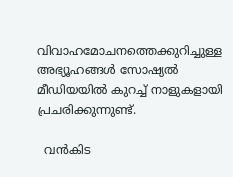വിവാഹമോചനത്തെക്കുറിച്ചുള്ള അഭ്യൂഹങ്ങള്‍ സോഷ്യല്‍ മീഡിയയില്‍ കുറച്ച്‌ നാളുകളായി പ്രചരിക്കുന്നുണ്ട്.

  വൻകിട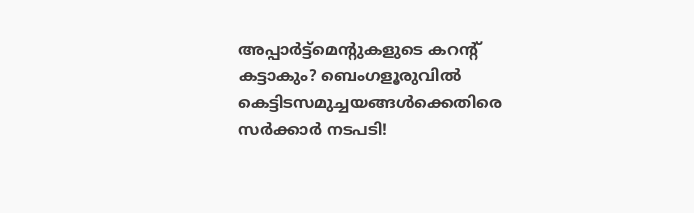അപ്പാർട്ട്മെന്റുകളുടെ കറന്റ് കട്ടാകും? ബെംഗളൂരുവിൽ കെട്ടിടസമുച്ചയങ്ങൾക്കെതിരെ സർക്കാർ നടപടി!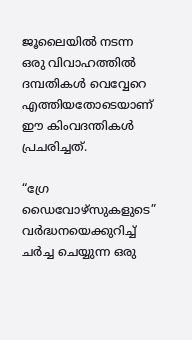ജൂലൈയില്‍ നടന്ന ഒരു വിവാഹത്തില്‍ ദമ്പതികള്‍ വെവ്വേറെ എത്തിയതോടെയാണ് ഈ കിംവദന്തികള്‍ പ്രചരിച്ചത്.

“ഗ്രേ ഡൈവോഴ്‌സുകളുടെ” വർദ്ധനയെക്കുറിച്ച്‌ ചർച്ച ചെയ്യുന്ന ഒരു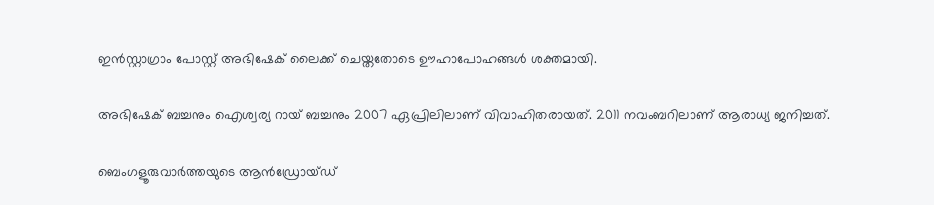ഇൻസ്റ്റാഗ്രാം പോസ്റ്റ് അഭിഷേക് ലൈക്ക് ചെയ്തതോടെ ഊഹാപോഹങ്ങള്‍ ശക്തമായി.

അഭിഷേക് ബച്ചനും ഐശ്വര്യ റായ് ബച്ചനും 2007 ഏപ്രിലിലാണ് വിവാഹിതരായത്. 2011 നവംബറിലാണ് ആരാധ്യ ജനിച്ചത്.

ബെംഗളൂരുവാർത്തയുടെ ആൻഡ്രോയ്ഡ്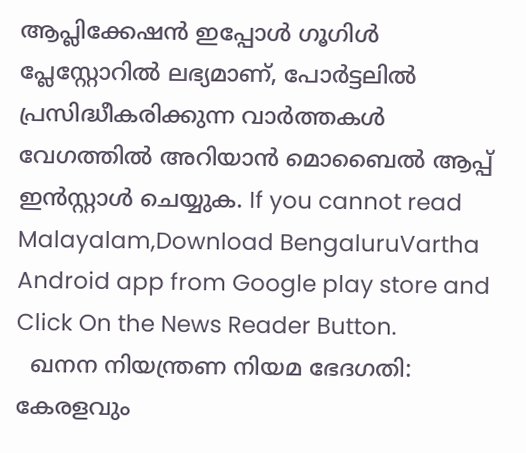ആപ്ലിക്കേഷൻ ഇപ്പോൾ ഗൂഗിൾ പ്ലേസ്റ്റോറിൽ ലഭ്യമാണ്, പോർട്ടലിൽ പ്രസിദ്ധീകരിക്കുന്ന വാർത്തകൾ വേഗത്തിൽ അറിയാൻ മൊബൈൽ ആപ്പ് ഇൻസ്റ്റാൾ ചെയ്യുക. If you cannot read Malayalam,Download BengaluruVartha Android app from Google play store and Click On the News Reader Button.
  ഖനന നിയന്ത്രണ നിയമ ഭേദഗതി: കേരളവും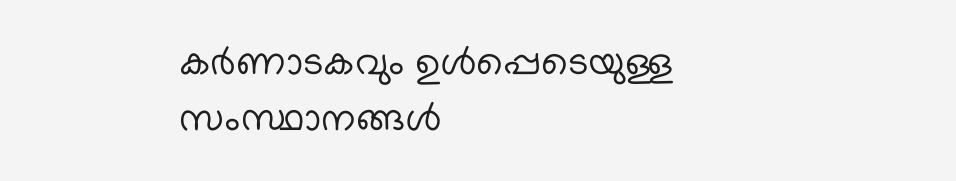കർണാടകവും ഉൾപ്പെടെയുള്ള സംസ്ഥാനങ്ങൾ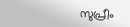സുപ്രീം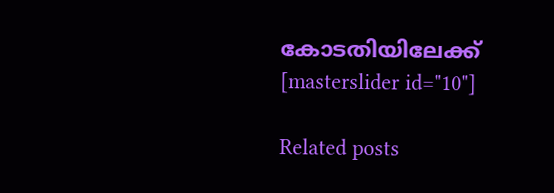കോടതിയിലേക്ക്
[masterslider id="10"]

Related posts